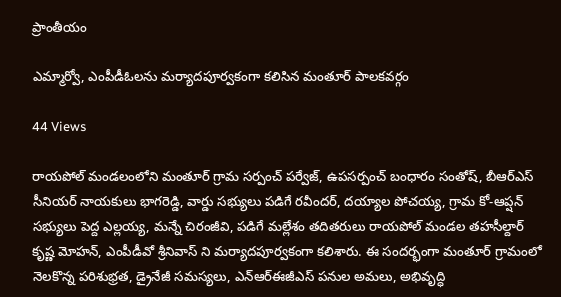ప్రాంతీయం

ఎమ్మార్వో, ఎంపీడీఓలను మర్యాదపూర్వకంగా కలిసిన మంతూర్ పాలకవర్గం

44 Views

రాయపోల్ మండలంలోని మంతూర్ గ్రామ సర్పంచ్ పర్వేజ్, ఉపసర్పంచ్ బంధారం సంతోష్, బీఆర్‌ఎస్ సీనియర్ నాయకులు భాగరెడ్డి, వార్డు సభ్యులు పడిగే రవీందర్, దయ్యాల పోచయ్య, గ్రామ కో-ఆప్షన్ సభ్యులు పెద్ద ఎల్లయ్య, మన్నే చిరంజీవి, పడిగే మల్లేశం తదితరులు రాయపోల్ మండల తహసీల్దార్ కృష్ణ మోహన్, ఎంపీడీవో శ్రీనివాస్ ని మర్యాదపూర్వకంగా కలిశారు. ఈ సందర్భంగా మంతూర్ గ్రామంలో నెలకొన్న పరిశుభ్రత, డ్రైనేజీ సమస్యలు, ఎన్ఆర్ఈజీఎస్ పనుల అమలు, అభివృద్ధి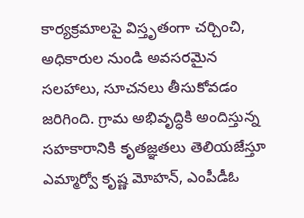కార్యక్రమాలపై విస్తృతంగా చర్చించి, అధికారుల నుండి అవసరమైన సలహాలు, సూచనలు తీసుకోవడం జరిగింది. గ్రామ అభివృద్ధికి అందిస్తున్న సహకారానికి కృతజ్ఞతలు తెలియజేస్తూ ఎమ్మార్వో కృష్ణ మోహన్, ఎంపీడీఓ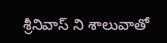శ్రీనివాస్ ని శాలువాతో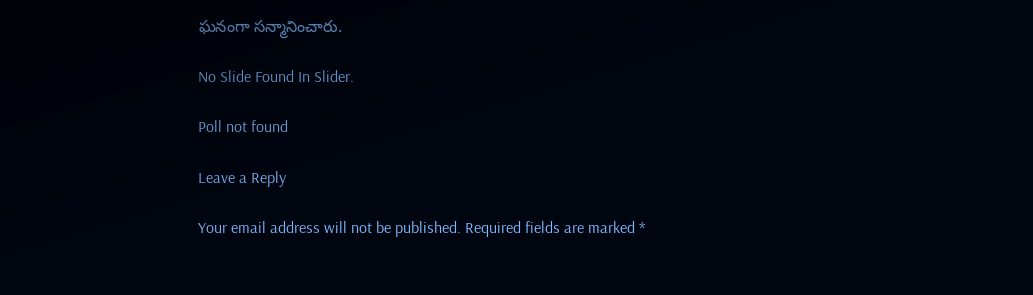ఘనంగా సన్మానించారు.

No Slide Found In Slider.

Poll not found

Leave a Reply

Your email address will not be published. Required fields are marked *